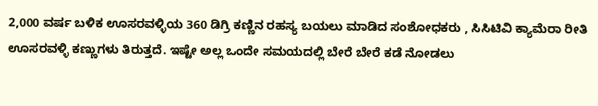2,000 ವರ್ಷ ಬಳಿಕ ಊಸರವಳ್ಳಿಯ 360 ಡಿಗ್ರಿ ಕಣ್ಣಿನ ರಹಸ್ಯ ಬಯಲು ಮಾಡಿದ ಸಂಶೋಧಕರು , ಸಿಸಿಟಿವಿ ಕ್ಯಾಮೆರಾ ರೀತಿ ಊಸರವಳ್ಳಿ ಕಣ್ಣುಗಳು ತಿರುತ್ತದೆ. ಇಷ್ಟೇ ಅಲ್ಲ ಒಂದೇ ಸಮಯದಲ್ಲಿ ಬೇರೆ ಬೇರೆ ಕಡೆ ನೋಡಲು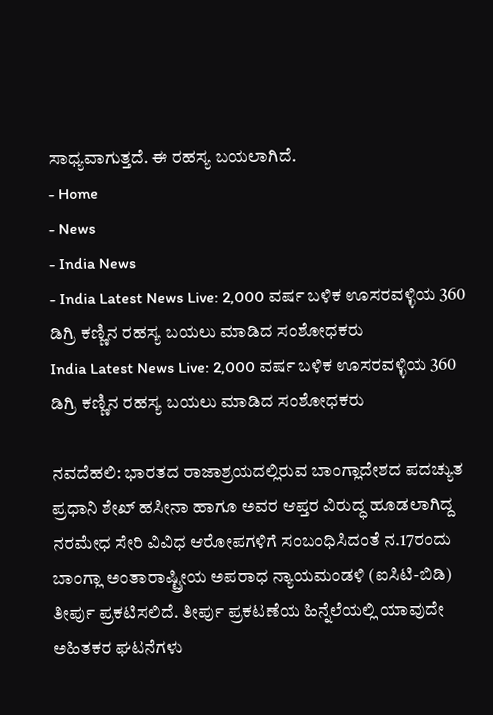ಸಾಧ್ಯವಾಗುತ್ತದೆ. ಈ ರಹಸ್ಯ ಬಯಲಾಗಿದೆ.
- Home
- News
- India News
- India Latest News Live: 2,000 ವರ್ಷ ಬಳಿಕ ಊಸರವಳ್ಳಿಯ 360 ಡಿಗ್ರಿ ಕಣ್ಣಿನ ರಹಸ್ಯ ಬಯಲು ಮಾಡಿದ ಸಂಶೋಧಕರು
India Latest News Live: 2,000 ವರ್ಷ ಬಳಿಕ ಊಸರವಳ್ಳಿಯ 360 ಡಿಗ್ರಿ ಕಣ್ಣಿನ ರಹಸ್ಯ ಬಯಲು ಮಾಡಿದ ಸಂಶೋಧಕರು

ನವದೆಹಲಿ: ಭಾರತದ ರಾಜಾಶ್ರಯದಲ್ಲಿರುವ ಬಾಂಗ್ಲಾದೇಶದ ಪದಚ್ಯುತ ಪ್ರಧಾನಿ ಶೇಖ್ ಹಸೀನಾ ಹಾಗೂ ಅವರ ಆಪ್ತರ ವಿರುದ್ಧ ಹೂಡಲಾಗಿದ್ದ ನರಮೇಧ ಸೇರಿ ವಿವಿಧ ಆರೋಪಗಳಿಗೆ ಸಂಬಂಧಿಸಿದಂತೆ ನ.17ರಂದು ಬಾಂಗ್ಲಾ ಅಂತಾರಾಷ್ಟ್ರೀಯ ಅಪರಾಧ ನ್ಯಾಯಮಂಡಳಿ (ಐಸಿಟಿ-ಬಿಡಿ) ತೀರ್ಪು ಪ್ರಕಟಿಸಲಿದೆ. ತೀರ್ಪು ಪ್ರಕಟಣೆಯ ಹಿನ್ನೆಲೆಯಲ್ಲಿ ಯಾವುದೇ ಅಹಿತಕರ ಘಟನೆಗಳು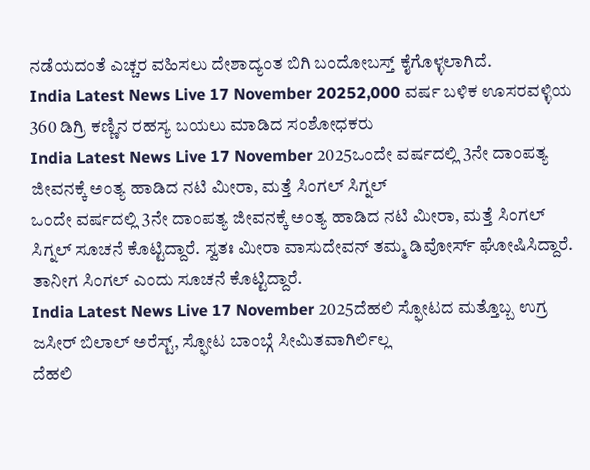ನಡೆಯದಂತೆ ಎಚ್ಚರ ವಹಿಸಲು ದೇಶಾದ್ಯಂತ ಬಿಗಿ ಬಂದೋಬಸ್ತ್ ಕೈಗೊಳ್ಳಲಾಗಿದೆ.
India Latest News Live 17 November 20252,000 ವರ್ಷ ಬಳಿಕ ಊಸರವಳ್ಳಿಯ 360 ಡಿಗ್ರಿ ಕಣ್ಣಿನ ರಹಸ್ಯ ಬಯಲು ಮಾಡಿದ ಸಂಶೋಧಕರು
India Latest News Live 17 November 2025ಒಂದೇ ವರ್ಷದಲ್ಲಿ 3ನೇ ದಾಂಪತ್ಯ ಜೀವನಕ್ಕೆ ಅಂತ್ಯ ಹಾಡಿದ ನಟಿ ಮೀರಾ, ಮತ್ತೆ ಸಿಂಗಲ್ ಸಿಗ್ನಲ್
ಒಂದೇ ವರ್ಷದಲ್ಲಿ 3ನೇ ದಾಂಪತ್ಯ ಜೀವನಕ್ಕೆ ಅಂತ್ಯ ಹಾಡಿದ ನಟಿ ಮೀರಾ, ಮತ್ತೆ ಸಿಂಗಲ್ ಸಿಗ್ನಲ್ ಸೂಚನೆ ಕೊಟ್ಟಿದ್ದಾರೆ. ಸ್ವತಃ ಮೀರಾ ವಾಸುದೇವನ್ ತಮ್ಮ ಡಿವೋರ್ಸ್ ಘೋಷಿಸಿದ್ದಾರೆ. ತಾನೀಗ ಸಿಂಗಲ್ ಎಂದು ಸೂಚನೆ ಕೊಟ್ಟಿದ್ದಾರೆ.
India Latest News Live 17 November 2025ದೆಹಲಿ ಸ್ಫೋಟದ ಮತ್ತೊಬ್ಬ ಉಗ್ರ ಜಸೀರ್ ಬಿಲಾಲ್ ಅರೆಸ್ಟ್, ಸ್ಫೋಟ ಬಾಂಬ್ಗೆ ಸೀಮಿತವಾಗಿರ್ಲಿಲ್ಲ
ದೆಹಲಿ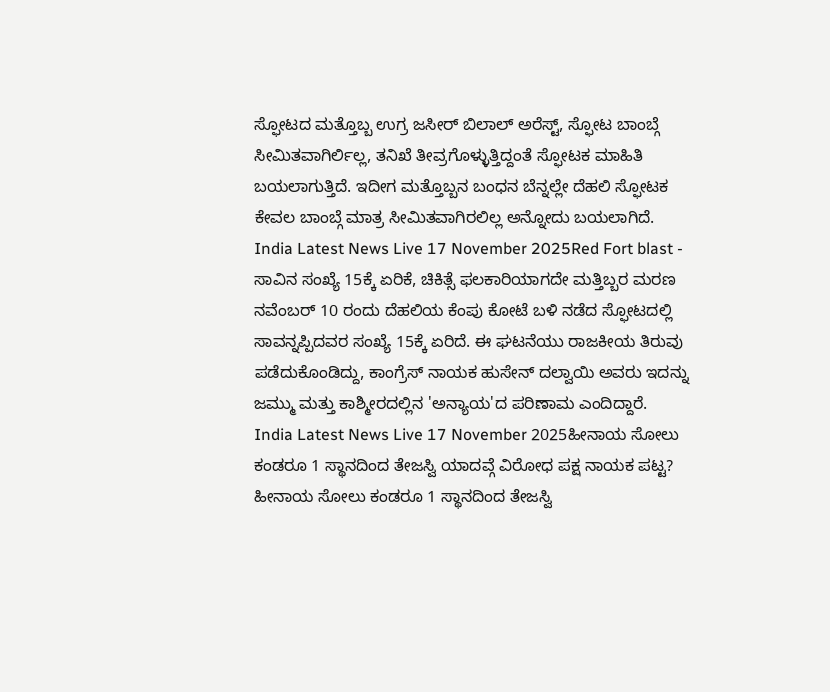ಸ್ಫೋಟದ ಮತ್ತೊಬ್ಬ ಉಗ್ರ ಜಸೀರ್ ಬಿಲಾಲ್ ಅರೆಸ್ಟ್, ಸ್ಫೋಟ ಬಾಂಬ್ಗೆ ಸೀಮಿತವಾಗಿರ್ಲಿಲ್ಲ, ತನಿಖೆ ತೀವ್ರಗೊಳ್ಳುತ್ತಿದ್ದಂತೆ ಸ್ಫೋಟಕ ಮಾಹಿತಿ ಬಯಲಾಗುತ್ತಿದೆ. ಇದೀಗ ಮತ್ತೊಬ್ಬನ ಬಂಧನ ಬೆನ್ನಲ್ಲೇ ದೆಹಲಿ ಸ್ಫೋಟಕ ಕೇವಲ ಬಾಂಬ್ಗೆ ಮಾತ್ರ ಸೀಮಿತವಾಗಿರಲಿಲ್ಲ ಅನ್ನೋದು ಬಯಲಾಗಿದೆ.
India Latest News Live 17 November 2025Red Fort blast - ಸಾವಿನ ಸಂಖ್ಯೆ 15ಕ್ಕೆ ಏರಿಕೆ, ಚಿಕಿತ್ಸೆ ಫಲಕಾರಿಯಾಗದೇ ಮತ್ತಿಬ್ಬರ ಮರಣ
ನವೆಂಬರ್ 10 ರಂದು ದೆಹಲಿಯ ಕೆಂಪು ಕೋಟೆ ಬಳಿ ನಡೆದ ಸ್ಫೋಟದಲ್ಲಿ ಸಾವನ್ನಪ್ಪಿದವರ ಸಂಖ್ಯೆ 15ಕ್ಕೆ ಏರಿದೆ. ಈ ಘಟನೆಯು ರಾಜಕೀಯ ತಿರುವು ಪಡೆದುಕೊಂಡಿದ್ದು, ಕಾಂಗ್ರೆಸ್ ನಾಯಕ ಹುಸೇನ್ ದಲ್ವಾಯಿ ಅವರು ಇದನ್ನು ಜಮ್ಮು ಮತ್ತು ಕಾಶ್ಮೀರದಲ್ಲಿನ 'ಅನ್ಯಾಯ'ದ ಪರಿಣಾಮ ಎಂದಿದ್ದಾರೆ.
India Latest News Live 17 November 2025ಹೀನಾಯ ಸೋಲು ಕಂಡರೂ 1 ಸ್ಥಾನದಿಂದ ತೇಜಸ್ವಿ ಯಾದವ್ಗೆ ವಿರೋಧ ಪಕ್ಷ ನಾಯಕ ಪಟ್ಟ?
ಹೀನಾಯ ಸೋಲು ಕಂಡರೂ 1 ಸ್ಥಾನದಿಂದ ತೇಜಸ್ವಿ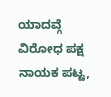ಯಾದವ್ಗೆ ವಿರೋಧ ಪಕ್ಷ ನಾಯಕ ಪಟ್ಟ,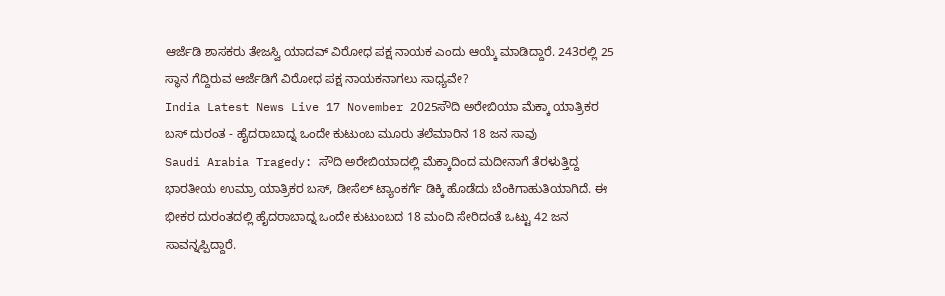ಆರ್ಜೆಡಿ ಶಾಸಕರು ತೇಜಸ್ವಿ ಯಾದವ್ ವಿರೋಧ ಪಕ್ಷ ನಾಯಕ ಎಂದು ಆಯ್ಕೆ ಮಾಡಿದ್ದಾರೆ. 243ರಲ್ಲಿ 25 ಸ್ಥಾನ ಗೆದ್ದಿರುವ ಆರ್ಜೆಡಿಗೆ ವಿರೋಧ ಪಕ್ಷ ನಾಯಕನಾಗಲು ಸಾಧ್ಯವೇ?
India Latest News Live 17 November 2025ಸೌದಿ ಅರೇಬಿಯಾ ಮೆಕ್ಕಾ ಯಾತ್ರಿಕರ ಬಸ್ ದುರಂತ - ಹೈದರಾಬಾದ್ನ ಒಂದೇ ಕುಟುಂಬ ಮೂರು ತಲೆಮಾರಿನ 18 ಜನ ಸಾವು
Saudi Arabia Tragedy: ಸೌದಿ ಅರೇಬಿಯಾದಲ್ಲಿ ಮೆಕ್ಕಾದಿಂದ ಮದೀನಾಗೆ ತೆರಳುತ್ತಿದ್ದ ಭಾರತೀಯ ಉಮ್ರಾ ಯಾತ್ರಿಕರ ಬಸ್, ಡೀಸೆಲ್ ಟ್ಯಾಂಕರ್ಗೆ ಡಿಕ್ಕಿ ಹೊಡೆದು ಬೆಂಕಿಗಾಹುತಿಯಾಗಿದೆ. ಈ ಭೀಕರ ದುರಂತದಲ್ಲಿ ಹೈದರಾಬಾದ್ನ ಒಂದೇ ಕುಟುಂಬದ 18 ಮಂದಿ ಸೇರಿದಂತೆ ಒಟ್ಟು 42 ಜನ ಸಾವನ್ನಪ್ಪಿದ್ದಾರೆ.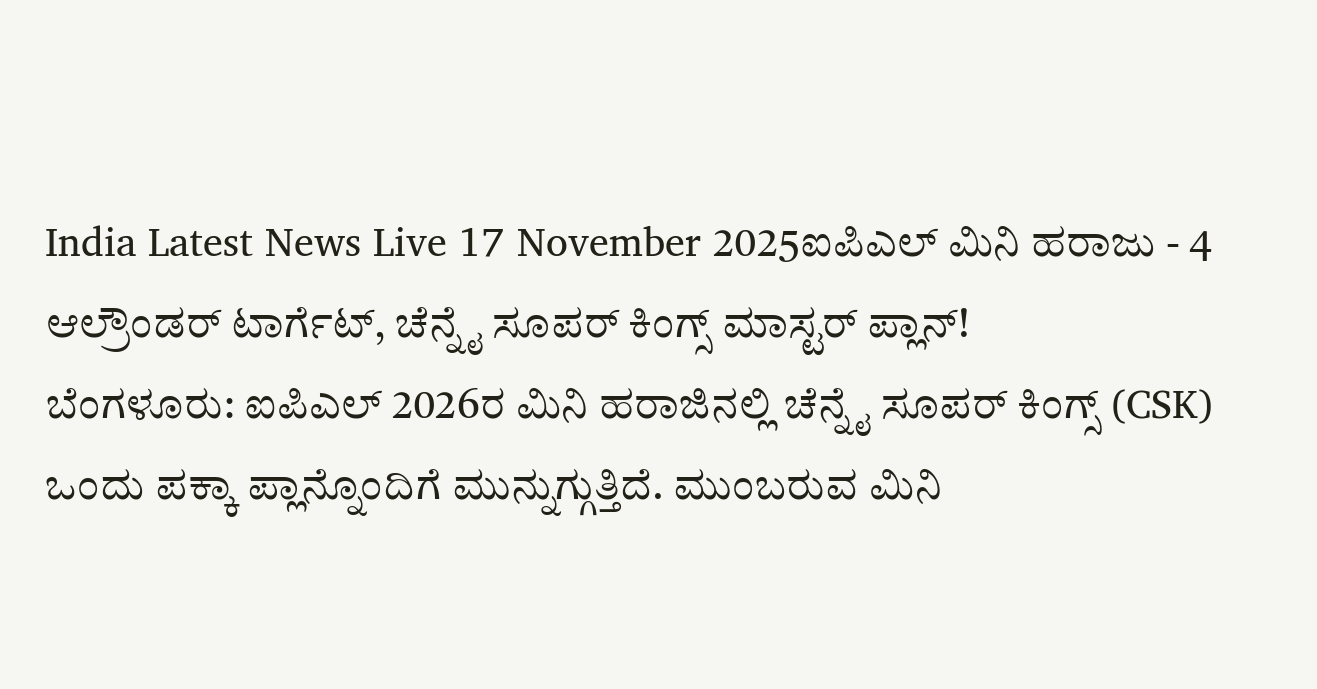India Latest News Live 17 November 2025ಐಪಿಎಲ್ ಮಿನಿ ಹರಾಜು - 4 ಆಲ್ರೌಂಡರ್ ಟಾರ್ಗೆಟ್, ಚೆನ್ನೈ ಸೂಪರ್ ಕಿಂಗ್ಸ್ ಮಾಸ್ಟರ್ ಪ್ಲಾನ್!
ಬೆಂಗಳೂರು: ಐಪಿಎಲ್ 2026ರ ಮಿನಿ ಹರಾಜಿನಲ್ಲಿ ಚೆನ್ನೈ ಸೂಪರ್ ಕಿಂಗ್ಸ್ (CSK) ಒಂದು ಪಕ್ಕಾ ಪ್ಲಾನ್ನೊಂದಿಗೆ ಮುನ್ನುಗ್ಗುತ್ತಿದೆ. ಮುಂಬರುವ ಮಿನಿ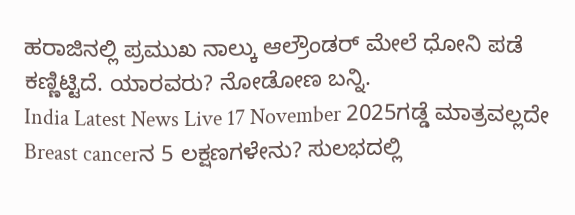ಹರಾಜಿನಲ್ಲಿ ಪ್ರಮುಖ ನಾಲ್ಕು ಆಲ್ರೌಂಡರ್ ಮೇಲೆ ಧೋನಿ ಪಡೆ ಕಣ್ಣಿಟ್ಟಿದೆ. ಯಾರವರು? ನೋಡೋಣ ಬನ್ನಿ.
India Latest News Live 17 November 2025ಗಡ್ಡೆ ಮಾತ್ರವಲ್ಲದೇ Breast cancerನ 5 ಲಕ್ಷಣಗಳೇನು? ಸುಲಭದಲ್ಲಿ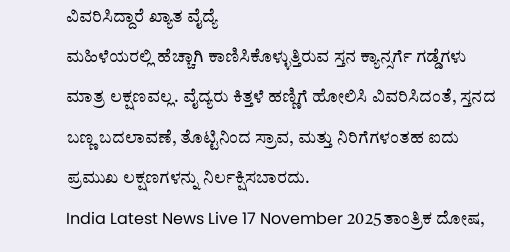ವಿವರಿಸಿದ್ದಾರೆ ಖ್ಯಾತ ವೈದ್ಯೆ
ಮಹಿಳೆಯರಲ್ಲಿ ಹೆಚ್ಚಾಗಿ ಕಾಣಿಸಿಕೊಳ್ಳುತ್ತಿರುವ ಸ್ತನ ಕ್ಯಾನ್ಸರ್ಗೆ ಗಡ್ಡೆಗಳು ಮಾತ್ರ ಲಕ್ಷಣವಲ್ಲ. ವೈದ್ಯರು ಕಿತ್ತಳೆ ಹಣ್ಣಿಗೆ ಹೋಲಿಸಿ ವಿವರಿಸಿದಂತೆ, ಸ್ತನದ ಬಣ್ಣ ಬದಲಾವಣೆ, ತೊಟ್ಟಿನಿಂದ ಸ್ರಾವ, ಮತ್ತು ನಿರಿಗೆಗಳಂತಹ ಐದು ಪ್ರಮುಖ ಲಕ್ಷಣಗಳನ್ನು ನಿರ್ಲಕ್ಷಿಸಬಾರದು.
India Latest News Live 17 November 2025ತಾಂತ್ರಿಕ ದೋಷ,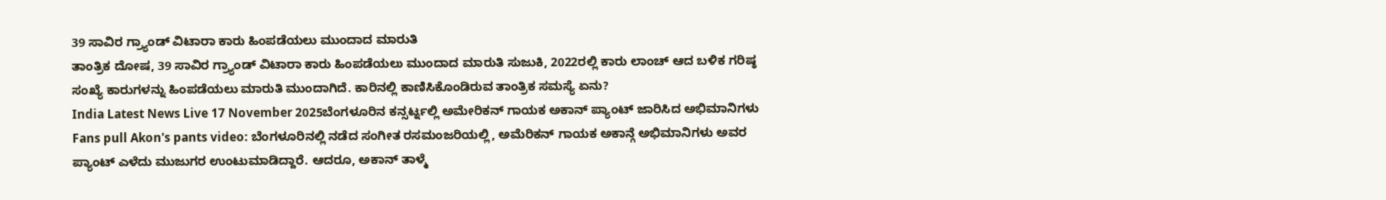39 ಸಾವಿರ ಗ್ರ್ಯಾಂಡ್ ವಿಟಾರಾ ಕಾರು ಹಿಂಪಡೆಯಲು ಮುಂದಾದ ಮಾರುತಿ
ತಾಂತ್ರಿಕ ದೋಷ, 39 ಸಾವಿರ ಗ್ರ್ಯಾಂಡ್ ವಿಟಾರಾ ಕಾರು ಹಿಂಪಡೆಯಲು ಮುಂದಾದ ಮಾರುತಿ ಸುಜುಕಿ, 2022ರಲ್ಲಿ ಕಾರು ಲಾಂಚ್ ಆದ ಬಳಿಕ ಗರಿಷ್ಠ ಸಂಖ್ಯೆ ಕಾರುಗಳನ್ನು ಹಿಂಪಡೆಯಲು ಮಾರುತಿ ಮುಂದಾಗಿದೆ. ಕಾರಿನಲ್ಲಿ ಕಾಣಿಸಿಕೊಂಡಿರುವ ತಾಂತ್ರಿಕ ಸಮಸ್ಯೆ ಏನು?
India Latest News Live 17 November 2025ಬೆಂಗಳೂರಿನ ಕನ್ಸರ್ಟ್ನಲ್ಲಿ ಅಮೇರಿಕನ್ ಗಾಯಕ ಅಕಾನ್ ಪ್ಯಾಂಟ್ ಜಾರಿಸಿದ ಅಭಿಮಾನಿಗಳು
Fans pull Akon's pants video: ಬೆಂಗಳೂರಿನಲ್ಲಿ ನಡೆದ ಸಂಗೀತ ರಸಮಂಜರಿಯಲ್ಲಿ, ಅಮೆರಿಕನ್ ಗಾಯಕ ಅಕಾನ್ಗೆ ಅಭಿಮಾನಿಗಳು ಅವರ ಪ್ಯಾಂಟ್ ಎಳೆದು ಮುಜುಗರ ಉಂಟುಮಾಡಿದ್ದಾರೆ. ಆದರೂ, ಅಕಾನ್ ತಾಳ್ಮೆ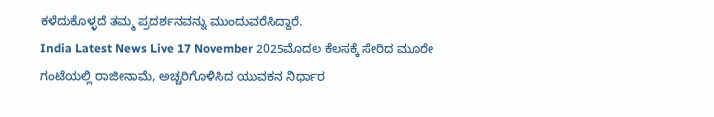ಕಳೆದುಕೊಳ್ಳದೆ ತಮ್ಮ ಪ್ರದರ್ಶನವನ್ನು ಮುಂದುವರೆಸಿದ್ದಾರೆ.
India Latest News Live 17 November 2025ಮೊದಲ ಕೆಲಸಕ್ಕೆ ಸೇರಿದ ಮೂರೇ ಗಂಟೆಯಲ್ಲಿ ರಾಜೀನಾಮೆ, ಅಚ್ಚರಿಗೊಳಿಸಿದ ಯುವಕನ ನಿರ್ಧಾರ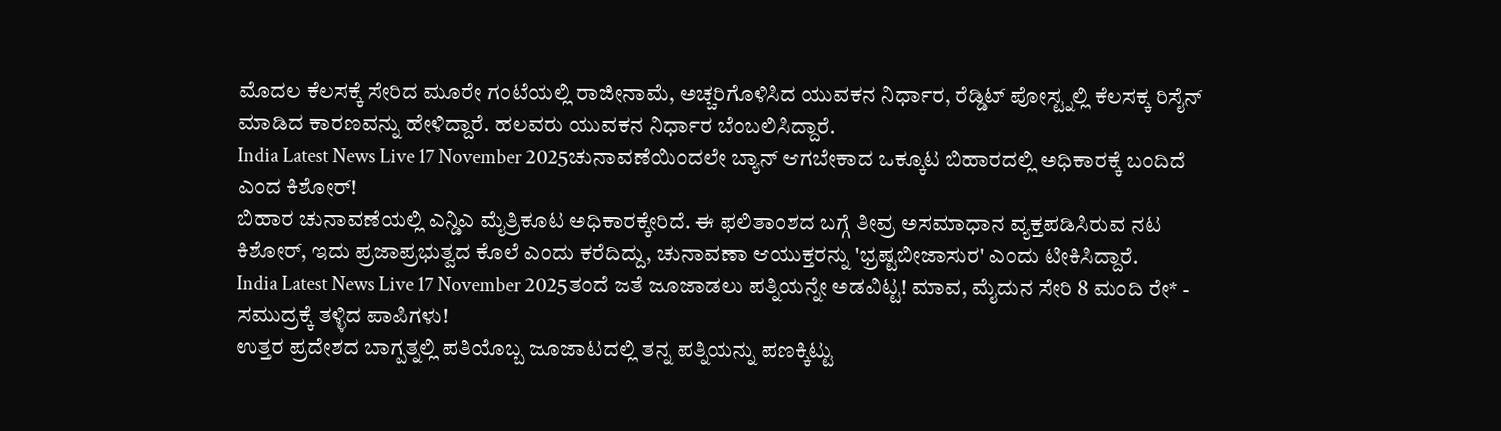ಮೊದಲ ಕೆಲಸಕ್ಕೆ ಸೇರಿದ ಮೂರೇ ಗಂಟೆಯಲ್ಲಿ ರಾಜೀನಾಮೆ, ಅಚ್ಚರಿಗೊಳಿಸಿದ ಯುವಕನ ನಿರ್ಧಾರ, ರೆಡ್ಡಿಟ್ ಪೋಸ್ಟ್ನಲ್ಲಿ ಕೆಲಸಕ್ಕ ರಿಸೈನ್ ಮಾಡಿದ ಕಾರಣವನ್ನು ಹೇಳಿದ್ದಾರೆ. ಹಲವರು ಯುವಕನ ನಿರ್ಧಾರ ಬೆಂಬಲಿಸಿದ್ದಾರೆ.
India Latest News Live 17 November 2025ಚುನಾವಣೆಯಿಂದಲೇ ಬ್ಯಾನ್ ಆಗಬೇಕಾದ ಒಕ್ಕೂಟ ಬಿಹಾರದಲ್ಲಿ ಅಧಿಕಾರಕ್ಕೆ ಬಂದಿದೆ ಎಂದ ಕಿಶೋರ್!
ಬಿಹಾರ ಚುನಾವಣೆಯಲ್ಲಿ ಎನ್ಡಿಎ ಮೈತ್ರಿಕೂಟ ಅಧಿಕಾರಕ್ಕೇರಿದೆ. ಈ ಫಲಿತಾಂಶದ ಬಗ್ಗೆ ತೀವ್ರ ಅಸಮಾಧಾನ ವ್ಯಕ್ತಪಡಿಸಿರುವ ನಟ ಕಿಶೋರ್, ಇದು ಪ್ರಜಾಪ್ರಭುತ್ವದ ಕೊಲೆ ಎಂದು ಕರೆದಿದ್ದು, ಚುನಾವಣಾ ಆಯುಕ್ತರನ್ನು 'ಭ್ರಷ್ಟಬೀಜಾಸುರ' ಎಂದು ಟೀಕಿಸಿದ್ದಾರೆ.
India Latest News Live 17 November 2025ತಂದೆ ಜತೆ ಜೂಜಾಡಲು ಪತ್ನಿಯನ್ನೇ ಅಡವಿಟ್ಟ! ಮಾವ, ಮೈದುನ ಸೇರಿ 8 ಮಂದಿ ರೇ* - ಸಮುದ್ರಕ್ಕೆ ತಳ್ಳಿದ ಪಾಪಿಗಳು!
ಉತ್ತರ ಪ್ರದೇಶದ ಬಾಗ್ಪತ್ನಲ್ಲಿ ಪತಿಯೊಬ್ಬ ಜೂಜಾಟದಲ್ಲಿ ತನ್ನ ಪತ್ನಿಯನ್ನು ಪಣಕ್ಕಿಟ್ಟು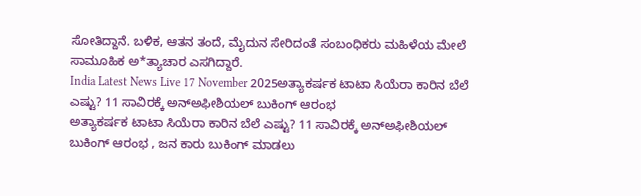ಸೋತಿದ್ದಾನೆ. ಬಳಿಕ, ಆತನ ತಂದೆ, ಮೈದುನ ಸೇರಿದಂತೆ ಸಂಬಂಧಿಕರು ಮಹಿಳೆಯ ಮೇಲೆ ಸಾಮೂಹಿಕ ಅ*ತ್ಯಾಚಾರ ಎಸಗಿದ್ದಾರೆ.
India Latest News Live 17 November 2025ಅತ್ಯಾಕರ್ಷಕ ಟಾಟಾ ಸಿಯೆರಾ ಕಾರಿನ ಬೆಲೆ ಎಷ್ಟು? 11 ಸಾವಿರಕ್ಕೆ ಅನ್ಅಫೀಶಿಯಲ್ ಬುಕಿಂಗ್ ಆರಂಭ
ಅತ್ಯಾಕರ್ಷಕ ಟಾಟಾ ಸಿಯೆರಾ ಕಾರಿನ ಬೆಲೆ ಎಷ್ಟು? 11 ಸಾವಿರಕ್ಕೆ ಅನ್ಅಫೀಶಿಯಲ್ ಬುಕಿಂಗ್ ಆರಂಭ , ಜನ ಕಾರು ಬುಕಿಂಗ್ ಮಾಡಲು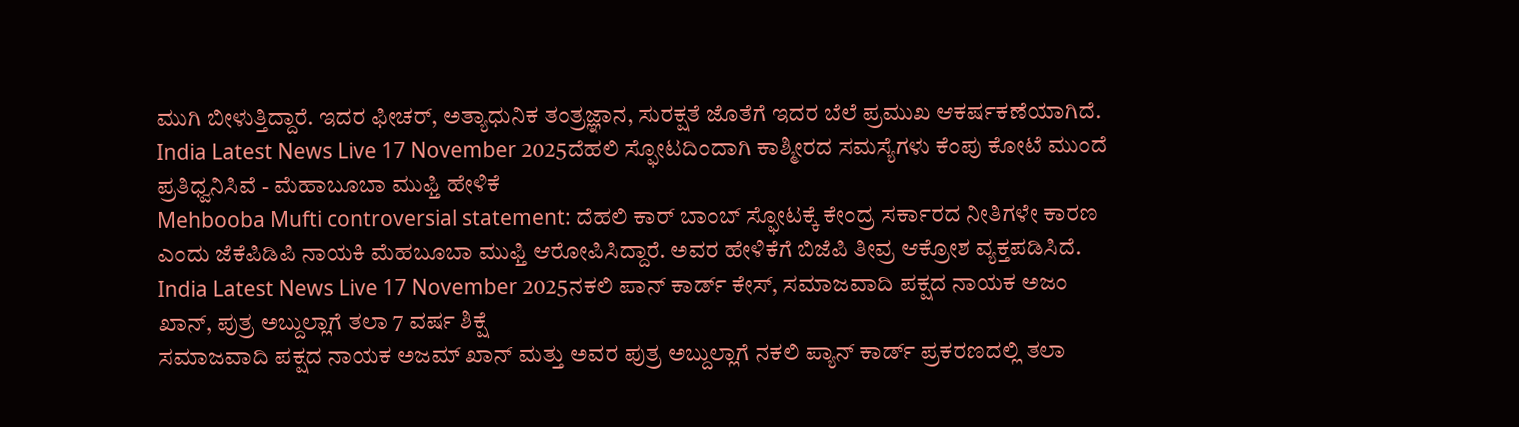ಮುಗಿ ಬೀಳುತ್ತಿದ್ದಾರೆ. ಇದರ ಫೀಚರ್, ಅತ್ಯಾಧುನಿಕ ತಂತ್ರಜ್ಞಾನ, ಸುರಕ್ಷತೆ ಜೊತೆಗೆ ಇದರ ಬೆಲೆ ಪ್ರಮುಖ ಆಕರ್ಷಕಣೆಯಾಗಿದೆ.
India Latest News Live 17 November 2025ದೆಹಲಿ ಸ್ಫೋಟದಿಂದಾಗಿ ಕಾಶ್ಮೀರದ ಸಮಸ್ಯೆಗಳು ಕೆಂಪು ಕೋಟೆ ಮುಂದೆ ಪ್ರತಿಧ್ವನಿಸಿವೆ - ಮೆಹಾಬೂಬಾ ಮುಫ್ತಿ ಹೇಳಿಕೆ
Mehbooba Mufti controversial statement: ದೆಹಲಿ ಕಾರ್ ಬಾಂಬ್ ಸ್ಫೋಟಕ್ಕೆ ಕೇಂದ್ರ ಸರ್ಕಾರದ ನೀತಿಗಳೇ ಕಾರಣ ಎಂದು ಜೆಕೆಪಿಡಿಪಿ ನಾಯಕಿ ಮೆಹಬೂಬಾ ಮುಫ್ತಿ ಆರೋಪಿಸಿದ್ದಾರೆ. ಅವರ ಹೇಳಿಕೆಗೆ ಬಿಜೆಪಿ ತೀವ್ರ ಆಕ್ರೋಶ ವ್ಯಕ್ತಪಡಿಸಿದೆ.
India Latest News Live 17 November 2025ನಕಲಿ ಪಾನ್ ಕಾರ್ಡ್ ಕೇಸ್, ಸಮಾಜವಾದಿ ಪಕ್ಷದ ನಾಯಕ ಅಜಂ ಖಾನ್, ಪುತ್ರ ಅಬ್ದುಲ್ಲಾಗೆ ತಲಾ 7 ವರ್ಷ ಶಿಕ್ಷೆ
ಸಮಾಜವಾದಿ ಪಕ್ಷದ ನಾಯಕ ಅಜಮ್ ಖಾನ್ ಮತ್ತು ಅವರ ಪುತ್ರ ಅಬ್ದುಲ್ಲಾಗೆ ನಕಲಿ ಪ್ಯಾನ್ ಕಾರ್ಡ್ ಪ್ರಕರಣದಲ್ಲಿ ತಲಾ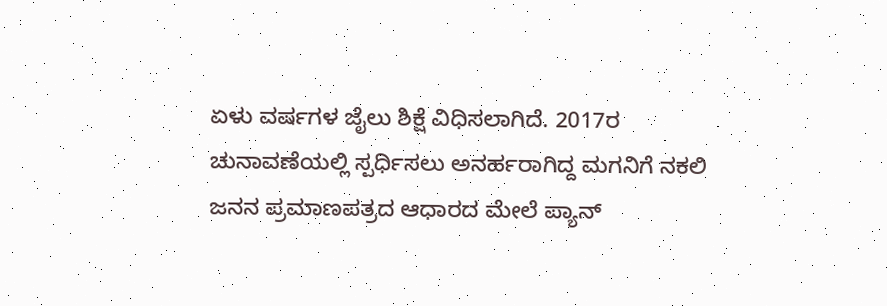ಏಳು ವರ್ಷಗಳ ಜೈಲು ಶಿಕ್ಷೆ ವಿಧಿಸಲಾಗಿದೆ. 2017ರ ಚುನಾವಣೆಯಲ್ಲಿ ಸ್ಪರ್ಧಿಸಲು ಅನರ್ಹರಾಗಿದ್ದ ಮಗನಿಗೆ ನಕಲಿ ಜನನ ಪ್ರಮಾಣಪತ್ರದ ಆಧಾರದ ಮೇಲೆ ಪ್ಯಾನ್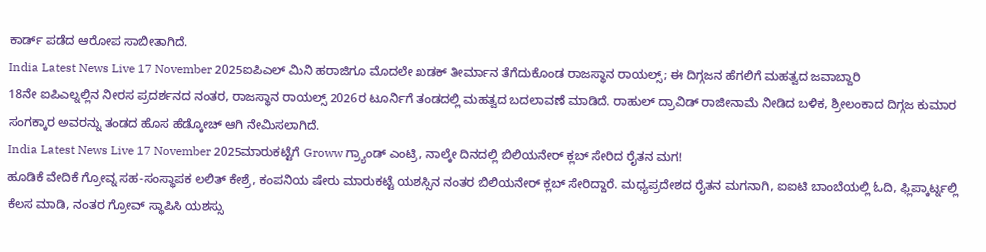ಕಾರ್ಡ್ ಪಡೆದ ಆರೋಪ ಸಾಬೀತಾಗಿದೆ.
India Latest News Live 17 November 2025ಐಪಿಎಲ್ ಮಿನಿ ಹರಾಜಿಗೂ ಮೊದಲೇ ಖಡಕ್ ತೀರ್ಮಾನ ತೆಗೆದುಕೊಂಡ ರಾಜಸ್ಥಾನ ರಾಯಲ್ಸ್; ಈ ದಿಗ್ಗಜನ ಹೆಗಲಿಗೆ ಮಹತ್ವದ ಜವಾಬ್ದಾರಿ
18ನೇ ಐಪಿಎಲ್ನಲ್ಲಿನ ನೀರಸ ಪ್ರದರ್ಶನದ ನಂತರ, ರಾಜಸ್ಥಾನ ರಾಯಲ್ಸ್ 2026ರ ಟೂರ್ನಿಗೆ ತಂಡದಲ್ಲಿ ಮಹತ್ವದ ಬದಲಾವಣೆ ಮಾಡಿದೆ. ರಾಹುಲ್ ದ್ರಾವಿಡ್ ರಾಜೀನಾಮೆ ನೀಡಿದ ಬಳಿಕ, ಶ್ರೀಲಂಕಾದ ದಿಗ್ಗಜ ಕುಮಾರ ಸಂಗಕ್ಕಾರ ಅವರನ್ನು ತಂಡದ ಹೊಸ ಹೆಡ್ಕೋಚ್ ಆಗಿ ನೇಮಿಸಲಾಗಿದೆ.
India Latest News Live 17 November 2025ಮಾರುಕಟ್ಟೆಗೆ Groww ಗ್ರ್ಯಾಂಡ್ ಎಂಟ್ರಿ, ನಾಲ್ಕೇ ದಿನದಲ್ಲಿ ಬಿಲಿಯನೇರ್ ಕ್ಲಬ್ ಸೇರಿದ ರೈತನ ಮಗ!
ಹೂಡಿಕೆ ವೇದಿಕೆ ಗ್ರೋವ್ನ ಸಹ-ಸಂಸ್ಥಾಪಕ ಲಲಿತ್ ಕೇಶ್ರೆ, ಕಂಪನಿಯ ಷೇರು ಮಾರುಕಟ್ಟೆ ಯಶಸ್ಸಿನ ನಂತರ ಬಿಲಿಯನೇರ್ ಕ್ಲಬ್ ಸೇರಿದ್ದಾರೆ. ಮಧ್ಯಪ್ರದೇಶದ ರೈತನ ಮಗನಾಗಿ, ಐಐಟಿ ಬಾಂಬೆಯಲ್ಲಿ ಓದಿ, ಫ್ಲಿಪ್ಕಾರ್ಟ್ನಲ್ಲಿ ಕೆಲಸ ಮಾಡಿ, ನಂತರ ಗ್ರೋವ್ ಸ್ಥಾಪಿಸಿ ಯಶಸ್ಸು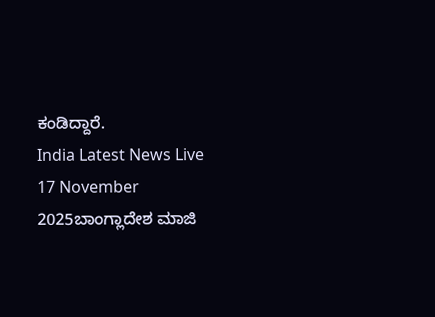ಕಂಡಿದ್ದಾರೆ.
India Latest News Live 17 November 2025ಬಾಂಗ್ಲಾದೇಶ ಮಾಜಿ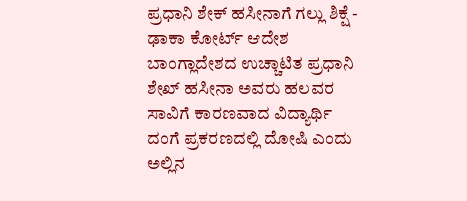ಪ್ರಧಾನಿ ಶೇಕ್ ಹಸೀನಾಗೆ ಗಲ್ಲು ಶಿಕ್ಷೆ - ಢಾಕಾ ಕೋರ್ಟ್ ಆದೇಶ
ಬಾಂಗ್ಲಾದೇಶದ ಉಚ್ಚಾಟಿತ ಪ್ರಧಾನಿ ಶೇಖ್ ಹಸೀನಾ ಅವರು ಹಲವರ ಸಾವಿಗೆ ಕಾರಣವಾದ ವಿದ್ಯಾರ್ಥಿ ದಂಗೆ ಪ್ರಕರಣದಲ್ಲಿ ದೋಷಿ ಎಂದು ಅಲ್ಲಿನ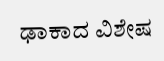ಢಾಕಾದ ವಿಶೇಷ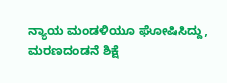ನ್ಯಾಯ ಮಂಡಳಿಯೂ ಘೋಷಿಸಿದ್ದು, ಮರಣದಂಡನೆ ಶಿಕ್ಷೆ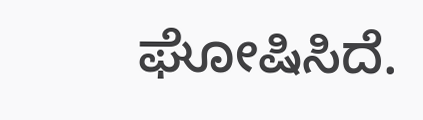ಘೋಷಿಸಿದೆ.